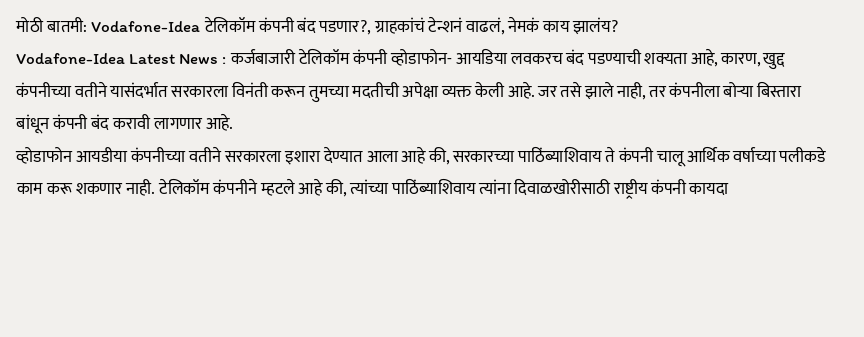मोठी बातमी: Vodafone-Idea टेलिकॉम कंपनी बंद पडणार?, ग्राहकांचं टेन्शनं वाढलं, नेमकं काय झालंय?
Vodafone-Idea Latest News : कर्जबाजारी टेलिकॉम कंपनी व्होडाफोन- आयडिया लवकरच बंद पडण्याची शक्यता आहे, कारण, खुद्द कंपनीच्या वतीने यासंदर्भात सरकारला विनंती करून तुमच्या मदतीची अपेक्षा व्यक्त केली आहे. जर तसे झाले नाही, तर कंपनीला बोऱ्या बिस्तारा बांधून कंपनी बंद करावी लागणार आहे.
व्होडाफोन आयडीया कंपनीच्या वतीने सरकारला इशारा देण्यात आला आहे की, सरकारच्या पाठिंब्याशिवाय ते कंपनी चालू आर्थिक वर्षाच्या पलीकडे काम करू शकणार नाही. टेलिकॉम कंपनीने म्हटले आहे की, त्यांच्या पाठिंब्याशिवाय त्यांना दिवाळखोरीसाठी राष्ट्रीय कंपनी कायदा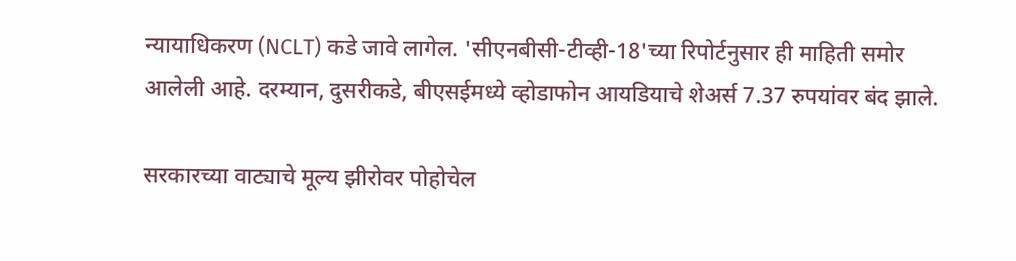न्यायाधिकरण (NCLT) कडे जावे लागेल. 'सीएनबीसी-टीव्ही-18'च्या रिपोर्टनुसार ही माहिती समोर आलेली आहे. दरम्यान, दुसरीकडे, बीएसईमध्ये व्होडाफोन आयडियाचे शेअर्स 7.37 रुपयांवर बंद झाले.

सरकारच्या वाट्याचे मूल्य झीरोवर पोहोचेल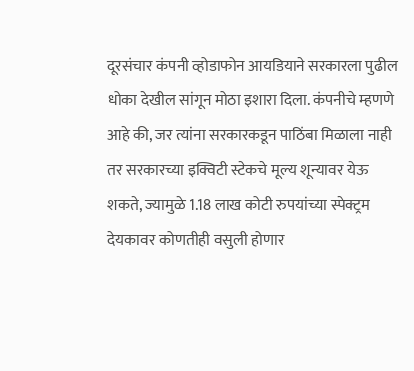दूरसंचार कंपनी व्होडाफोन आयडियाने सरकारला पुढील धोका देखील सांगून मोठा इशारा दिला. कंपनीचे म्हणणे आहे की, जर त्यांना सरकारकडून पाठिंबा मिळाला नाही तर सरकारच्या इक्विटी स्टेकचे मूल्य शून्यावर येऊ शकते, ज्यामुळे 1.18 लाख कोटी रुपयांच्या स्पेक्ट्रम देयकावर कोणतीही वसुली होणार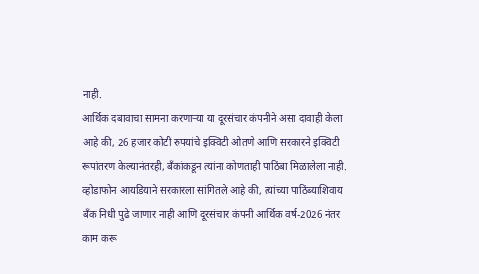नाही.
आर्थिक दबावाचा सामना करणाऱ्या या दूरसंचार कंपनीने असा दावाही केला आहे की, 26 हजार कोटी रुपयांचे इक्विटी ओतणे आणि सरकारने इक्विटी रूपांतरण केल्यानंतरही, बँकांकडून त्यांना कोणताही पाठिंबा मिळालेला नाही. व्होडाफोन आयडियाने सरकारला सांगितले आहे की, त्यांच्या पाठिंब्याशिवाय बँक निधी पुढे जाणार नाही आणि दूरसंचार कंपनी आर्थिक वर्ष-2026 नंतर काम करू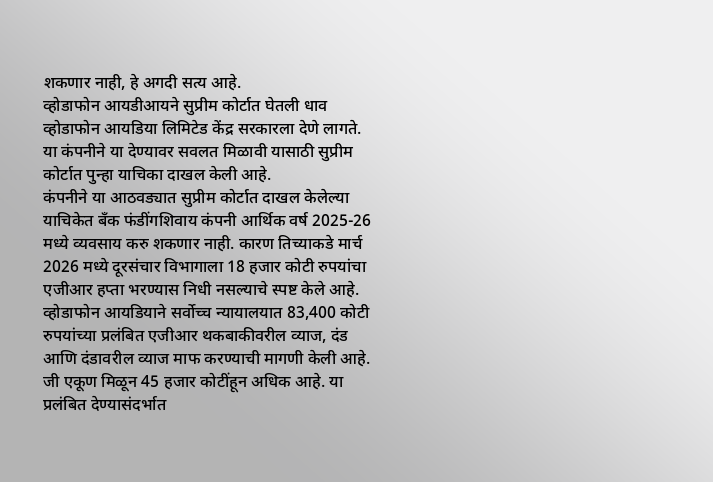शकणार नाही, हे अगदी सत्य आहे.
व्होडाफोन आयडीआयने सुप्रीम कोर्टात घेतली धाव
व्होडाफोन आयडिया लिमिटेड केंद्र सरकारला देणे लागते. या कंपनीने या देण्यावर सवलत मिळावी यासाठी सुप्रीम कोर्टात पुन्हा याचिका दाखल केली आहे.
कंपनीने या आठवड्यात सुप्रीम कोर्टात दाखल केलेल्या याचिकेत बँक फंडींगशिवाय कंपनी आर्थिक वर्ष 2025-26 मध्ये व्यवसाय करु शकणार नाही. कारण तिच्याकडे मार्च 2026 मध्ये दूरसंचार विभागाला 18 हजार कोटी रुपयांचा एजीआर हप्ता भरण्यास निधी नसल्याचे स्पष्ट केले आहे.
व्होडाफोन आयडियाने सर्वोच्च न्यायालयात 83,400 कोटी रुपयांच्या प्रलंबित एजीआर थकबाकीवरील व्याज, दंड आणि दंडावरील व्याज माफ करण्याची मागणी केली आहे. जी एकूण मिळून 45 हजार कोटींहून अधिक आहे. या प्रलंबित देण्यासंदर्भात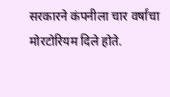सरकारने कंपनीला चार वर्षांचा मोरटोरियम दिले होते.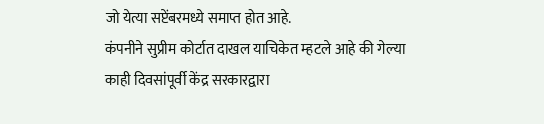जो येत्या सप्टेंबरमध्ये समाप्त होत आहे.
कंपनीने सुप्रीम कोर्टात दाखल याचिकेत म्हटले आहे की गेल्या काही दिवसांपूर्वी केंद्र सरकारद्वारा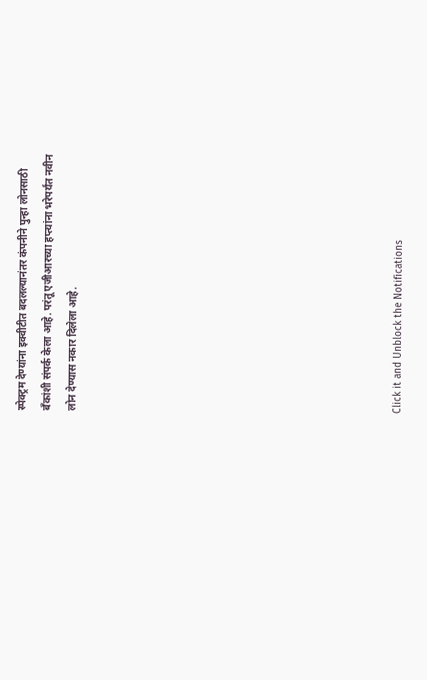स्पेक्ट्रम देण्यांना इक्वीटीत बदलल्यानंतर कंपनीने पुन्हा लोनसाठी बँकांशी संपर्क केला आहे. परंतू एजीआरच्या हप्त्यांना भरेपर्यंत नवीन लोन देण्यास नकार दिलेला आहे.












Click it and Unblock the Notifications